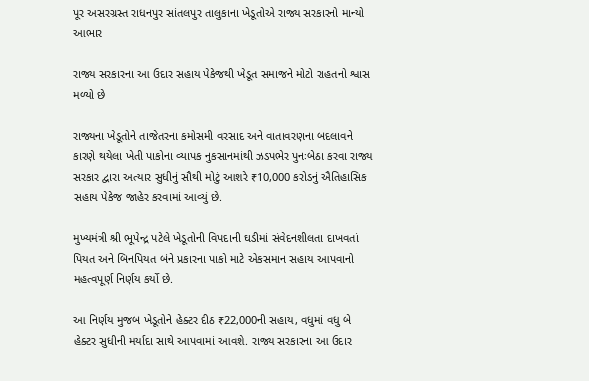પૂર અસરગ્રસ્ત રાધનપુર સાંતલપુર તાલુકાના ખેડૂતોએ રાજ્ય સરકારનો માન્યો આભાર

રાજ્ય સરકારના આ ઉદાર સહાય પેકેજથી ખેડૂત સમાજને મોટો રાહતનો શ્વાસ મળ્યો છે

રાજ્યના ખેડૂતોને તાજેતરના કમોસમી વરસાદ અને વાતાવરણના બદલાવને કારણે થયેલા ખેતી પાકોના વ્યાપક નુકસાનમાંથી ઝડપભેર પુનઃબેઠા કરવા રાજ્ય સરકાર દ્વારા અત્યાર સુધીનું સૌથી મોટું આશરે ₹10,000 કરોડનું ઐતિહાસિક સહાય પેકેજ જાહેર કરવામાં આવ્યું છે.

મુખ્યમંત્રી શ્રી ભૂપેન્દ્ર પટેલે ખેડૂતોની વિપદાની ઘડીમાં સંવેદનશીલતા દાખવતાં પિયત અને બિનપિયત બંને પ્રકારના પાકો માટે એકસમાન સહાય આપવાનો મહત્વપૂર્ણ નિર્ણય કર્યો છે.

આ નિર્ણય મુજબ ખેડૂતોને હેક્ટર દીઠ ₹22,000ની સહાય, વધુમાં વધુ બે હેક્ટર સુધીની મર્યાદા સાથે આપવામાં આવશે. રાજ્ય સરકારના આ ઉદાર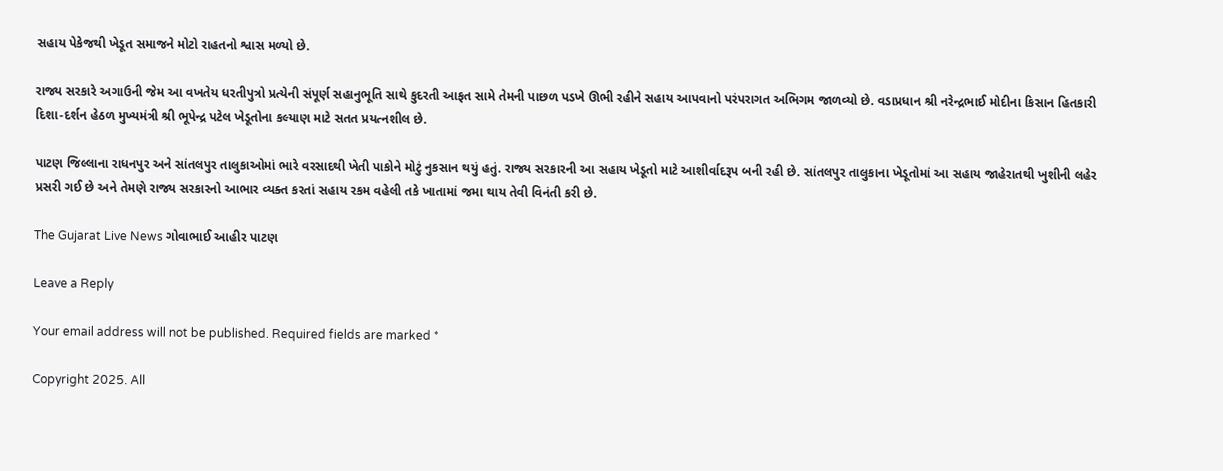સહાય પેકેજથી ખેડૂત સમાજને મોટો રાહતનો શ્વાસ મળ્યો છે.

રાજ્ય સરકારે અગાઉની જેમ આ વખતેય ધરતીપુત્રો પ્રત્યેની સંપૂર્ણ સહાનુભૂતિ સાથે કુદરતી આફત સામે તેમની પાછળ પડખે ઊભી રહીને સહાય આપવાનો પરંપરાગત અભિગમ જાળવ્યો છે. વડાપ્રધાન શ્રી નરેન્દ્રભાઈ મોદીના કિસાન હિતકારી દિશા-દર્શન હેઠળ મુખ્યમંત્રી શ્રી ભૂપેન્દ્ર પટેલ ખેડૂતોના કલ્યાણ માટે સતત પ્રયત્નશીલ છે.

પાટણ જિલ્લાના રાધનપુર અને સાંતલપુર તાલુકાઓમાં ભારે વરસાદથી ખેતી પાકોને મોટું નુકસાન થયું હતું. રાજ્ય સરકારની આ સહાય ખેડૂતો માટે આશીર્વાદરૂપ બની રહી છે. સાંતલપુર તાલુકાના ખેડૂતોમાં આ સહાય જાહેરાતથી ખુશીની લહેર પ્રસરી ગઈ છે અને તેમણે રાજ્ય સરકારનો આભાર વ્યક્ત કરતાં સહાય રકમ વહેલી તકે ખાતામાં જમા થાય તેવી વિનંતી કરી છે.

The Gujarat Live News ગોવાભાઈ આહીર પાટણ

Leave a Reply

Your email address will not be published. Required fields are marked *

Copyright 2025. All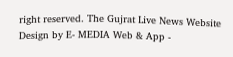right reserved. The Gujrat Live News Website Design by E- MEDIA Web & App -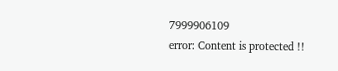7999906109
error: Content is protected !!